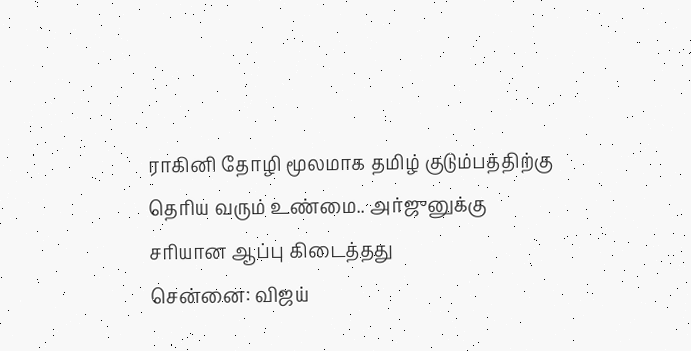ராகினி தோழி மூலமாக தமிழ் குடும்பத்திற்கு தெரிய வரும் உண்மை.. அர்ஜுனுக்கு சரியான ஆப்பு கிடைத்தது
சென்னை: விஜய்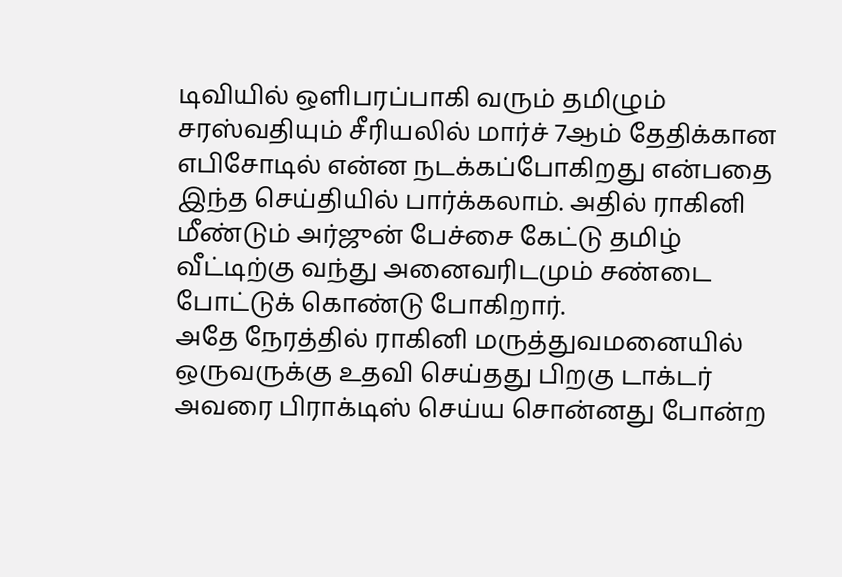டிவியில் ஒளிபரப்பாகி வரும் தமிழும் சரஸ்வதியும் சீரியலில் மார்ச் 7ஆம் தேதிக்கான எபிசோடில் என்ன நடக்கப்போகிறது என்பதை இந்த செய்தியில் பார்க்கலாம். அதில் ராகினி மீண்டும் அர்ஜுன் பேச்சை கேட்டு தமிழ் வீட்டிற்கு வந்து அனைவரிடமும் சண்டை போட்டுக் கொண்டு போகிறார்.
அதே நேரத்தில் ராகினி மருத்துவமனையில் ஒருவருக்கு உதவி செய்தது பிறகு டாக்டர் அவரை பிராக்டிஸ் செய்ய சொன்னது போன்ற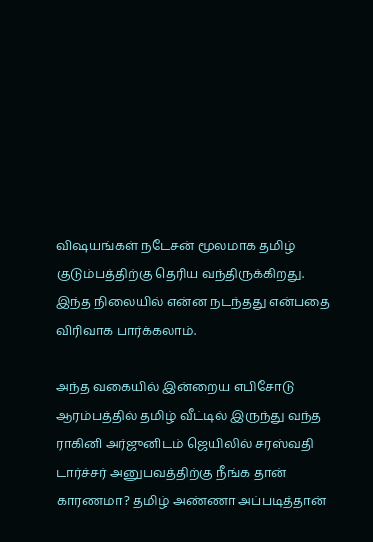விஷயங்கள் நடேசன் மூலமாக தமிழ் குடும்பத்திற்கு தெரிய வந்திருக்கிறது. இந்த நிலையில் என்ன நடந்தது என்பதை விரிவாக பார்க்கலாம்.

அந்த வகையில் இன்றைய எபிசோடு ஆரம்பத்தில் தமிழ் வீட்டில் இருந்து வந்த ராகினி அர்ஜுனிடம் ஜெயிலில் சரஸ்வதி டார்ச்சர் அனுபவத்திற்கு நீங்க தான் காரணமா? தமிழ் அண்ணா அப்படித்தான்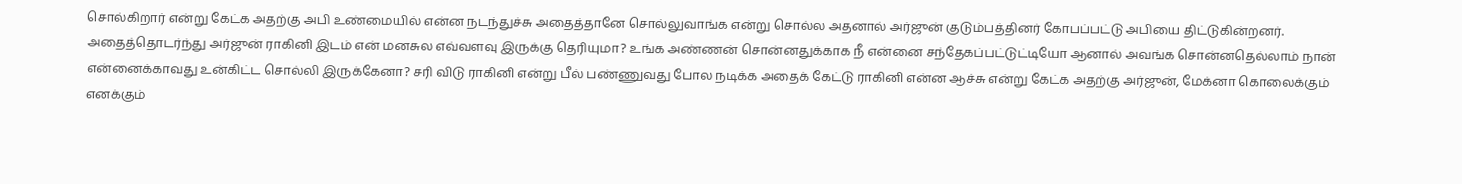சொல்கிறார் என்று கேட்க அதற்கு அபி உண்மையில் என்ன நடந்துச்சு அதைத்தானே சொல்லுவாங்க என்று சொல்ல அதனால் அர்ஜுன் குடும்பத்தினர் கோபப்பட்டு அபியை திட்டுகின்றனர்.
அதைத்தொடர்ந்து அர்ஜுன் ராகினி இடம் என் மனசுல எவ்வளவு இருக்கு தெரியுமா? உங்க அண்ணன் சொன்னதுக்காக நீ என்னை சந்தேகப்பட்டுட்டியோ ஆனால் அவங்க சொன்னதெல்லாம் நான் என்னைக்காவது உன்கிட்ட சொல்லி இருக்கேனா? சரி விடு ராகினி என்று பீல் பண்ணுவது போல நடிக்க அதைக் கேட்டு ராகினி என்ன ஆச்சு என்று கேட்க அதற்கு அர்ஜுன், மேக்னா கொலைக்கும் எனக்கும்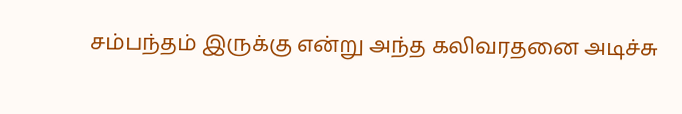சம்பந்தம் இருக்கு என்று அந்த கலிவரதனை அடிச்சு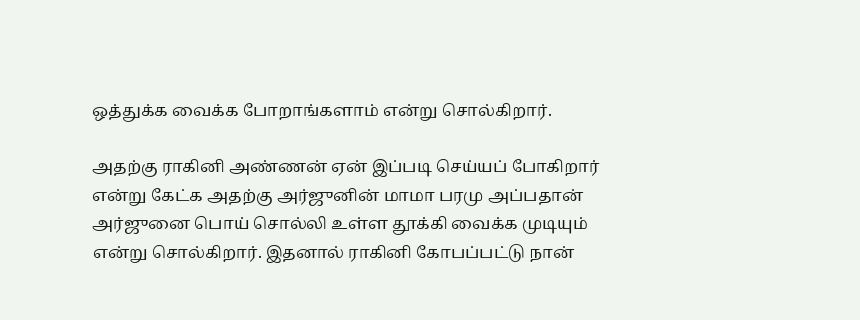ஒத்துக்க வைக்க போறாங்களாம் என்று சொல்கிறார்.

அதற்கு ராகினி அண்ணன் ஏன் இப்படி செய்யப் போகிறார் என்று கேட்க அதற்கு அர்ஜுனின் மாமா பரமு அப்பதான் அர்ஜுனை பொய் சொல்லி உள்ள தூக்கி வைக்க முடியும் என்று சொல்கிறார். இதனால் ராகினி கோபப்பட்டு நான்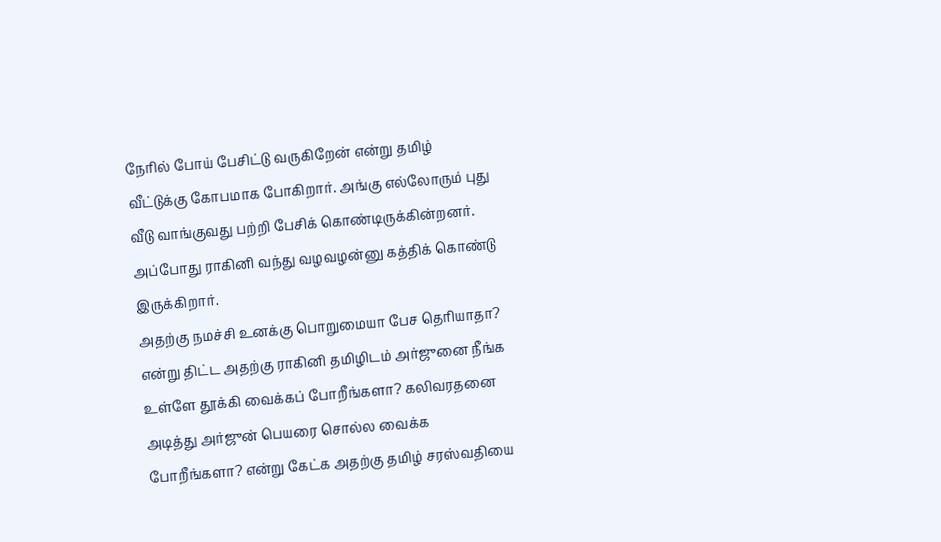நேரில் போய் பேசிட்டு வருகிறேன் என்று தமிழ் வீட்டுக்கு கோபமாக போகிறார். அங்கு எல்லோரும் புது வீடு வாங்குவது பற்றி பேசிக் கொண்டிருக்கின்றனர். அப்போது ராகினி வந்து வழவழன்னு கத்திக் கொண்டு இருக்கிறார்.
அதற்கு நமச்சி உனக்கு பொறுமையா பேச தெரியாதா? என்று திட்ட அதற்கு ராகினி தமிழிடம் அர்ஜுனை நீங்க உள்ளே தூக்கி வைக்கப் போறீங்களா? கலிவரதனை அடித்து அர்ஜுன் பெயரை சொல்ல வைக்க போறீங்களா? என்று கேட்க அதற்கு தமிழ் சரஸ்வதியை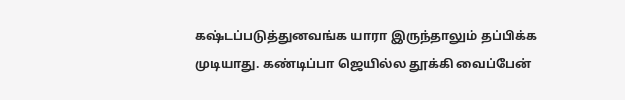கஷ்டப்படுத்துனவங்க யாரா இருந்தாலும் தப்பிக்க முடியாது. கண்டிப்பா ஜெயில்ல தூக்கி வைப்பேன்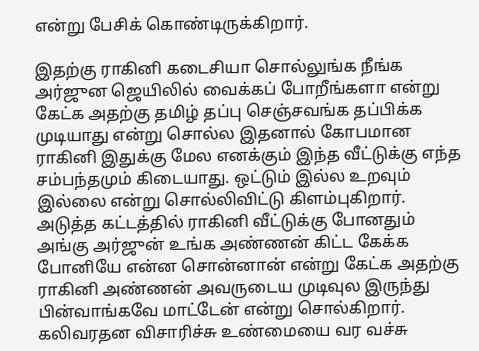என்று பேசிக் கொண்டிருக்கிறார்.

இதற்கு ராகினி கடைசியா சொல்லுங்க நீங்க அர்ஜுன ஜெயிலில் வைக்கப் போறீங்களா என்று கேட்க அதற்கு தமிழ் தப்பு செஞ்சவங்க தப்பிக்க முடியாது என்று சொல்ல இதனால் கோபமான ராகினி இதுக்கு மேல எனக்கும் இந்த வீட்டுக்கு எந்த சம்பந்தமும் கிடையாது. ஒட்டும் இல்ல உறவும் இல்லை என்று சொல்லிவிட்டு கிளம்புகிறார். அடுத்த கட்டத்தில் ராகினி வீட்டுக்கு போனதும் அங்கு அர்ஜுன் உங்க அண்ணன் கிட்ட கேக்க போனியே என்ன சொன்னான் என்று கேட்க அதற்கு ராகினி அண்ணன் அவருடைய முடிவுல இருந்து பின்வாங்கவே மாட்டேன் என்று சொல்கிறார்.
கலிவரதன விசாரிச்சு உண்மையை வர வச்சு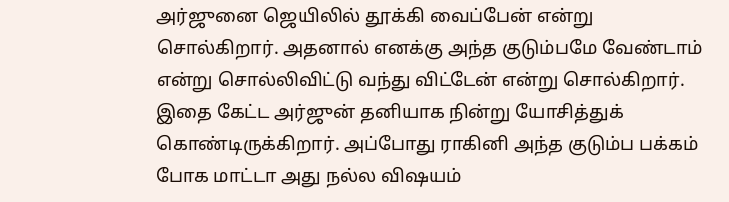அர்ஜுனை ஜெயிலில் தூக்கி வைப்பேன் என்று சொல்கிறார். அதனால் எனக்கு அந்த குடும்பமே வேண்டாம் என்று சொல்லிவிட்டு வந்து விட்டேன் என்று சொல்கிறார். இதை கேட்ட அர்ஜுன் தனியாக நின்று யோசித்துக் கொண்டிருக்கிறார். அப்போது ராகினி அந்த குடும்ப பக்கம் போக மாட்டா அது நல்ல விஷயம்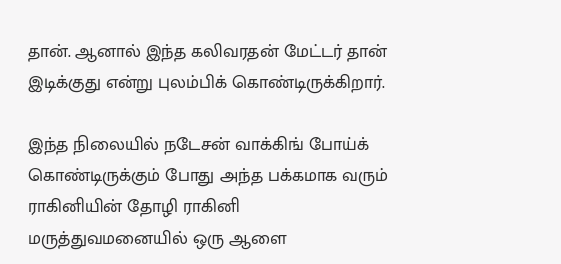தான். ஆனால் இந்த கலிவரதன் மேட்டர் தான் இடிக்குது என்று புலம்பிக் கொண்டிருக்கிறார்.

இந்த நிலையில் நடேசன் வாக்கிங் போய்க் கொண்டிருக்கும் போது அந்த பக்கமாக வரும் ராகினியின் தோழி ராகினி மருத்துவமனையில் ஒரு ஆளை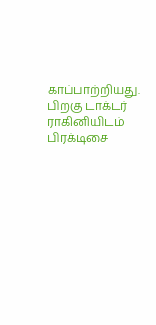காப்பாற்றியது. பிறகு டாக்டர் ராகினியிடம் பிரக்டிசை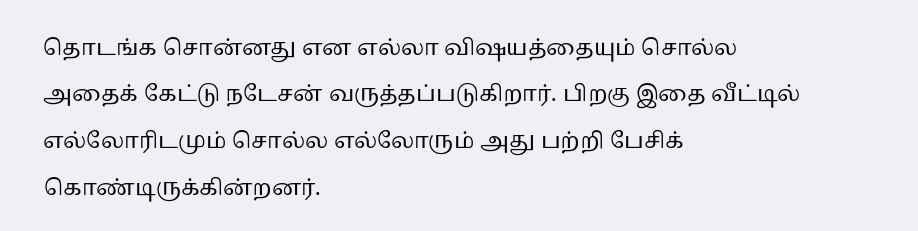தொடங்க சொன்னது என எல்லா விஷயத்தையும் சொல்ல அதைக் கேட்டு நடேசன் வருத்தப்படுகிறார். பிறகு இதை வீட்டில் எல்லோரிடமும் சொல்ல எல்லோரும் அது பற்றி பேசிக் கொண்டிருக்கின்றனர்.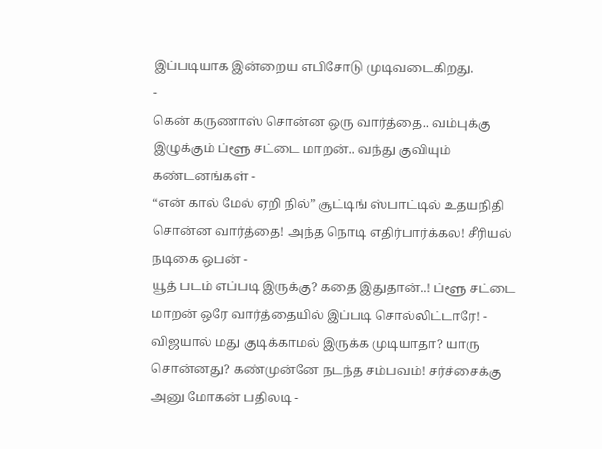இப்படியாக இன்றைய எபிசோடு முடிவடைகிறது.
-
கென் கருணாஸ் சொன்ன ஒரு வார்த்தை.. வம்புக்கு இழுக்கும் ப்ளூ சட்டை மாறன்.. வந்து குவியும் கண்டனங்கள் -
“என் கால் மேல் ஏறி நில்” சூட்டிங் ஸ்பாட்டில் உதயநிதி சொன்ன வார்த்தை! அந்த நொடி எதிர்பார்க்கல! சீரியல் நடிகை ஒபன் -
யூத் படம் எப்படி இருக்கு? கதை இதுதான்..! ப்ளூ சட்டை மாறன் ஒரே வார்த்தையில் இப்படி சொல்லிட்டாரே! -
விஜயால் மது குடிக்காமல் இருக்க முடியாதா? யாரு சொன்னது? கண்முன்னே நடந்த சம்பவம்! சர்ச்சைக்கு அனு மோகன் பதிலடி -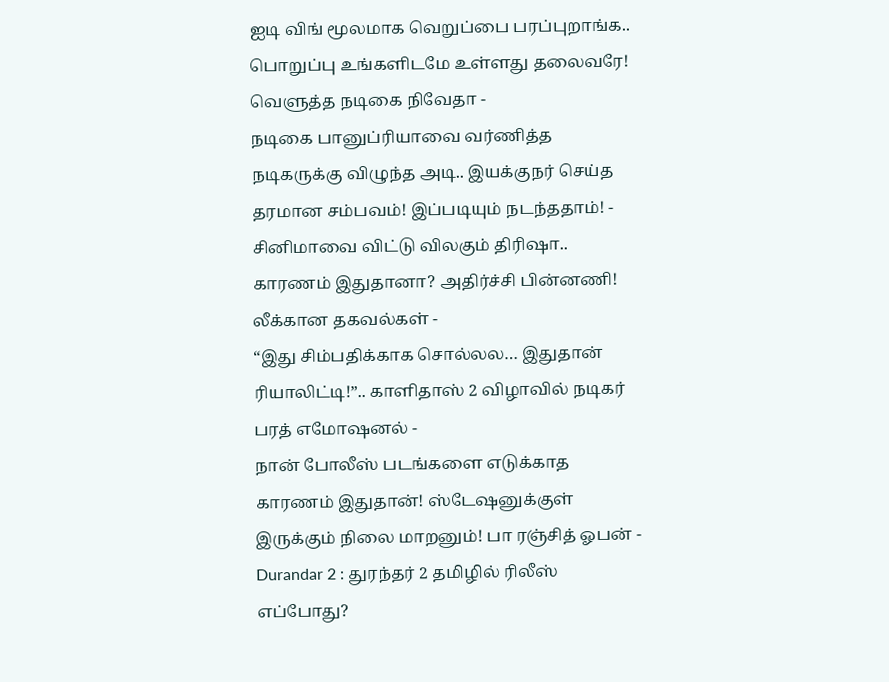ஐடி விங் மூலமாக வெறுப்பை பரப்புறாங்க.. பொறுப்பு உங்களிடமே உள்ளது தலைவரே! வெளுத்த நடிகை நிவேதா -
நடிகை பானுப்ரியாவை வர்ணித்த நடிகருக்கு விழுந்த அடி.. இயக்குநர் செய்த தரமான சம்பவம்! இப்படியும் நடந்ததாம்! -
சினிமாவை விட்டு விலகும் திரிஷா.. காரணம் இதுதானா? அதிர்ச்சி பின்னணி! லீக்கான தகவல்கள் -
“இது சிம்பதிக்காக சொல்லல… இதுதான் ரியாலிட்டி!”.. காளிதாஸ் 2 விழாவில் நடிகர் பரத் எமோஷனல் -
நான் போலீஸ் படங்களை எடுக்காத காரணம் இதுதான்! ஸ்டேஷனுக்குள் இருக்கும் நிலை மாறனும்! பா ரஞ்சித் ஓபன் -
Durandar 2 : துரந்தர் 2 தமிழில் ரிலீஸ் எப்போது?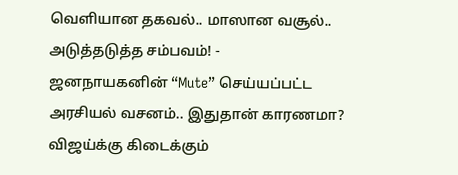வெளியான தகவல்.. மாஸான வசூல்.. அடுத்தடுத்த சம்பவம்! -
ஜனநாயகனின் “Mute” செய்யப்பட்ட அரசியல் வசனம்.. இதுதான் காரணமா? விஜய்க்கு கிடைக்கும்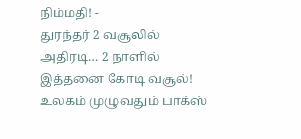நிம்மதி! -
துரந்தர் 2 வசூலில் அதிரடி… 2 நாளில் இத்தனை கோடி வசூல்! உலகம் முழுவதும் பாக்ஸ்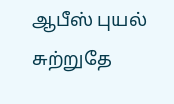ஆபீஸ் புயல் சுற்றுதே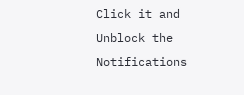Click it and Unblock the Notifications